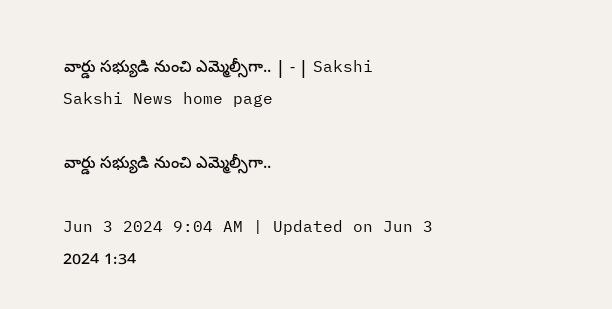వార్డు సభ్యుడి నుంచి ఎమ్మెల్సీగా.. | - | Sakshi
Sakshi News home page

వార్డు సభ్యుడి నుంచి ఎమ్మెల్సీగా..

Jun 3 2024 9:04 AM | Updated on Jun 3 2024 1:34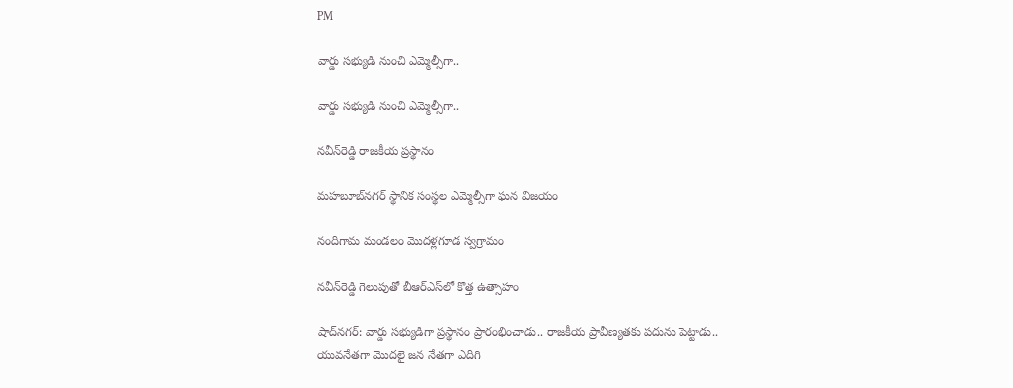PM

వార్డు సభ్యుడి నుంచి ఎమ్మెల్సీగా..

వార్డు సభ్యుడి నుంచి ఎమ్మెల్సీగా..

నవీన్‌రెడ్డి రాజకీయ ప్రస్థానం

మహబూబ్‌నగర్‌ స్థానిక సంస్థల ఎమ్మెల్సీగా ఘన విజయం

నందిగామ మండలం మొదళ్లగూడ స్వగ్రామం

నవీన్‌రెడ్డి గెలుపుతో బీఆర్‌ఎస్‌లో కొత్త ఉత్సాహం

షాద్‌నగర్‌: వార్డు సభ్యుడిగా ప్రస్థానం ప్రారంభించాడు.. రాజకీయ ప్రావీణ్యతకు పదును పెట్టాడు.. యువనేతగా మొదలై జన నేతగా ఎదిగి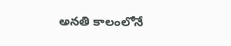అనతి కాలంలోనే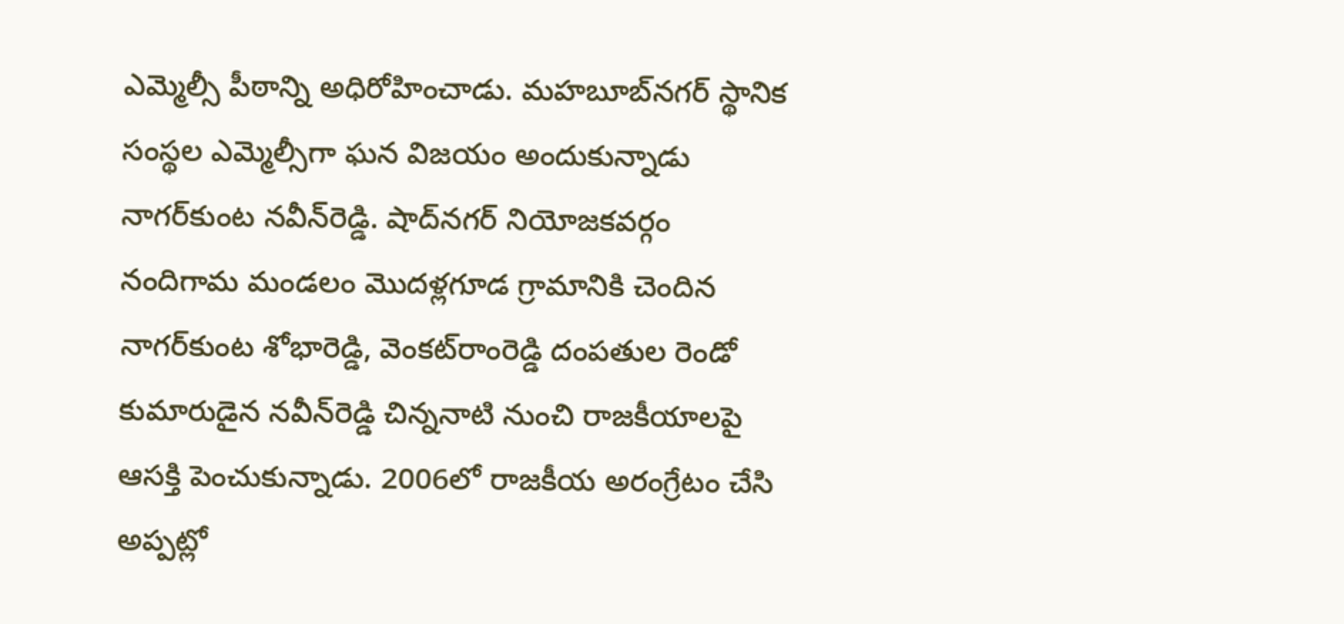ఎమ్మెల్సీ పీఠాన్ని అధిరోహించాడు. మహబూబ్‌నగర్‌ స్థానిక సంస్థల ఎమ్మెల్సీగా ఘన విజయం అందుకున్నాడు నాగర్‌కుంట నవీన్‌రెడ్డి. షాద్‌నగర్‌ నియోజకవర్గం నందిగామ మండలం మొదళ్లగూడ గ్రామానికి చెందిన నాగర్‌కుంట శోభారెడ్డి, వెంకట్‌రాంరెడ్డి దంపతుల రెండో కుమారుడైన నవీన్‌రెడ్డి చిన్ననాటి నుంచి రాజకీయాలపై ఆసక్తి పెంచుకున్నాడు. 2006లో రాజకీయ అరంగ్రేటం చేసి అప్పట్లో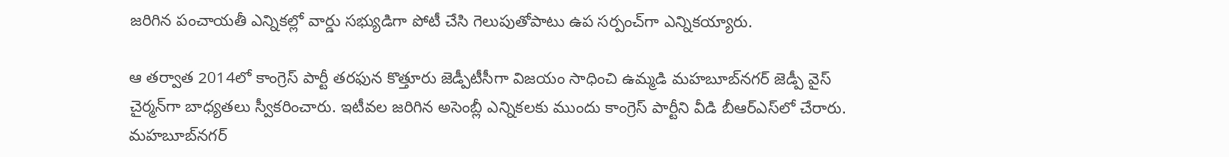జరిగిన పంచాయతీ ఎన్నికల్లో వార్డు సభ్యుడిగా పోటీ చేసి గెలుపుతోపాటు ఉప సర్పంచ్‌గా ఎన్నికయ్యారు.

ఆ తర్వాత 2014లో కాంగ్రెస్‌ పార్టీ తరఫున కొత్తూరు జెడ్పీటీసీగా విజయం సాధించి ఉమ్మడి మహబూబ్‌నగర్‌ జెడ్పీ వైస్‌ చైర్మన్‌గా బాధ్యతలు స్వీకరించారు. ఇటీవల జరిగిన అసెంబ్లీ ఎన్నికలకు ముందు కాంగ్రెస్‌ పార్టీని వీడి బీఆర్‌ఎస్‌లో చేరారు. మహబూబ్‌నగర్‌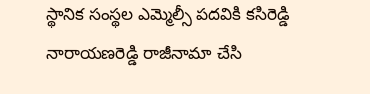స్థానిక సంస్థల ఎమ్మెల్సీ పదవికి కసిరెడ్డి నారాయణరెడ్డి రాజీనామా చేసి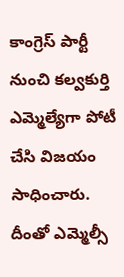కాంగ్రెస్‌ పార్టీ నుంచి కల్వకుర్తి ఎమ్మెల్యేగా పోటీ చేసి విజయం సాధించారు. దీంతో ఎమ్మెల్సీ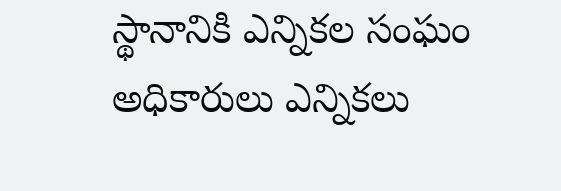స్థానానికి ఎన్నికల సంఘం అధికారులు ఎన్నికలు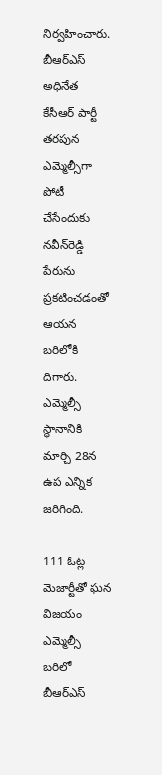నిర్వహించారు. బీఆర్‌ఎస్‌ అధినేత కేసీఆర్‌ పార్టీ తరపున ఎమ్మెల్సీగా పోటీ చేసేందుకు నవీన్‌రెడ్డి పేరును ప్రకటించడంతో ఆయన బరిలోకి దిగారు. ఎమ్మెల్సీ స్థానానికి మార్చి 28న ఉప ఎన్నిక జరిగింది.

111 ఓట్ల మెజార్టీతో ఘన విజయం
ఎమ్మెల్సీ బరిలో బీఆర్‌ఎస్‌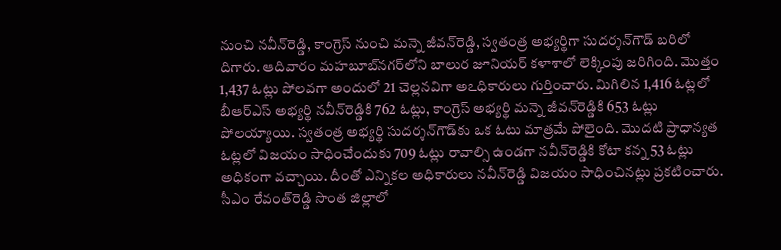నుంచి నవీన్‌రెడ్డి, కాంగ్రెస్‌ నుంచి మన్నె జీవన్‌రెడ్డి, స్వతంత్ర అభ్యర్థిగా సుదర్శన్‌గౌడ్‌ బరిలో దిగారు. ఆదివారం మహబూబ్‌నగర్‌లోని బాలుర జూనియర్‌ కళాశాలో లెక్కింపు జరిగింది. మొత్తం 1,437 ఓట్లు పోలవగా అందులో 21 చెల్లనవిగా అఽధికారులు గుర్తించారు. మిగిలిన 1,416 ఓట్లలో బీఆర్‌ఎస్‌ అభ్యర్థి నవీన్‌రెడ్డికి 762 ఓట్లు, కాంగ్రెస్‌ అభ్యర్థి మన్నె జీవన్‌రెడ్డికి 653 ఓట్లు పోలయ్యాయి. స్వతంత్ర అభ్యర్థి సుదర్శన్‌గౌడ్‌కు ఒక ఓటు మాత్రమే పోలైంది. మొదటి ప్రాధాన్యత ఓట్లలో విజయం సాధించేందుకు 709 ఓట్లు రావాల్సి ఉండగా నవీన్‌రెడ్డికి కోటా కన్న 53 ఓట్లు అధికంగా వచ్చాయి. దీంతో ఎన్నికల అధికారులు నవీన్‌రెడ్డి విజయం సాధించినట్లు ప్రకటించారు. సీఎం రేవంత్‌రెడ్డి సొంత జిల్లాలో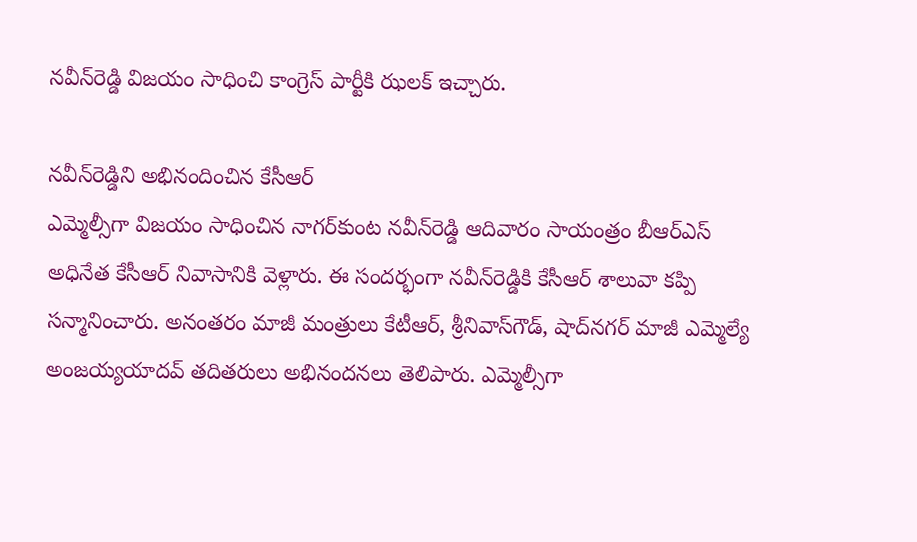నవీన్‌రెడ్డి విజయం సాధించి కాంగ్రెస్‌ పార్టీకి ఝలక్‌ ఇచ్చారు.

నవీన్‌రెడ్డిని అభినందించిన కేసీఆర్‌
ఎమ్మెల్సీగా విజయం సాధించిన నాగర్‌కుంట నవీన్‌రెడ్డి ఆదివారం సాయంత్రం బీఆర్‌ఎస్‌ అధినేత కేసీఆర్‌ నివాసానికి వెళ్లారు. ఈ సందర్భంగా నవీన్‌రెడ్డికి కేసీఆర్‌ శాలువా కప్పి సన్మానించారు. అనంతరం మాజీ మంత్రులు కేటీఆర్‌, శ్రీనివాస్‌గౌడ్‌, షాద్‌నగర్‌ మాజీ ఎమ్మెల్యే అంజయ్యయాదవ్‌ తదితరులు అభినందనలు తెలిపారు. ఎమ్మెల్సీగా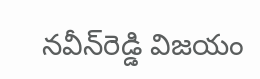నవీన్‌రెడ్డి విజయం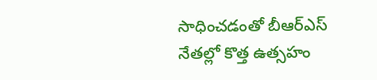సాధించడంతో బీఆర్‌ఎస్‌ నేతల్లో కొత్త ఉత్సహం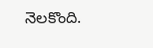నెలకొంది.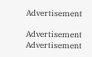Advertisement

Advertisement
Advertisement